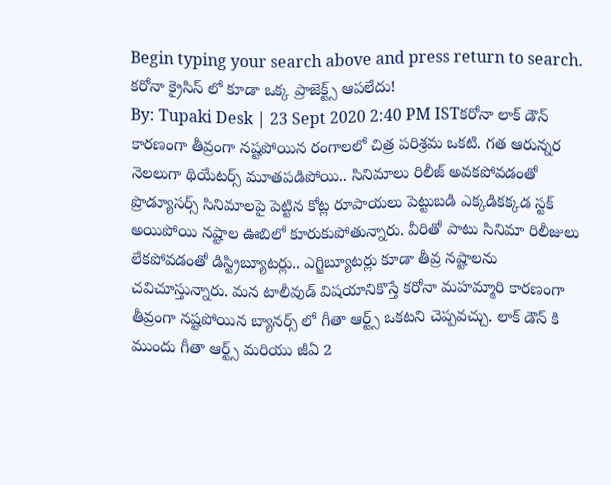Begin typing your search above and press return to search.
కరోనా క్రైసిస్ లో కూడా ఒక్క ప్రాజెక్ట్స్ ఆపలేదు!
By: Tupaki Desk | 23 Sept 2020 2:40 PM ISTకరోనా లాక్ డౌన్ కారణంగా తీవ్రంగా నష్టపోయిన రంగాలలో చిత్ర పరిశ్రమ ఒకటి. గత ఆరున్నర నెలలుగా థియేటర్స్ మూతపడిపోయి.. సినిమాలు రిలీజ్ అవకపోవడంతో ప్రొడ్యూసర్స్ సినిమాలపై పెట్టిన కోట్ల రూపాయలు పెట్టుబడి ఎక్కడికక్కడ స్టక్ అయిపోయి నష్టాల ఊబిలో కూరుకుపోతున్నారు. వీరితో పాటు సినిమా రిలీజులు లేకపోవడంతో డిస్ట్రిబ్యూటర్లు.. ఎగ్జిబ్యూటర్లు కూడా తీవ్ర నష్టాలను చవిచూస్తున్నారు. మన టాలీవుడ్ విషయానికొస్తే కరోనా మహమ్మారి కారణంగా తీవ్రంగా నష్టపోయిన బ్యానర్స్ లో గీతా ఆర్ట్స్ ఒకటని చెప్పవచ్చు. లాక్ డౌన్ కి ముందు గీతా ఆర్ట్స్ మరియు జీఏ 2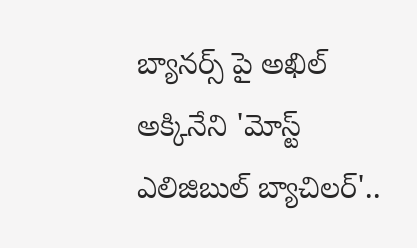బ్యానర్స్ పై అఖిల్ అక్కినేని 'మోస్ట్ ఎలిజిబుల్ బ్యాచిలర్'..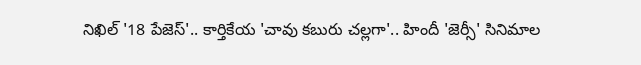నిఖిల్ '18 పేజెస్'.. కార్తికేయ 'చావు కబురు చల్లగా'.. హిందీ 'జెర్సీ' సినిమాల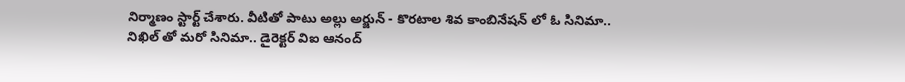నిర్మాణం స్టార్ట్ చేశారు. వీటితో పాటు అల్లు అర్జున్ - కొరటాల శివ కాంబినేషన్ లో ఓ సినిమా.. నిఖిల్ తో మరో సినిమా.. డైరెక్టర్ విఐ ఆనంద్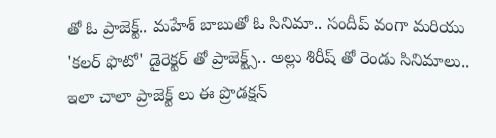తో ఓ ప్రాజెక్ట్.. మహేశ్ బాబుతో ఓ సినిమా.. సందీప్ వంగా మరియు 'కలర్ ఫొటో' డైరెక్టర్ తో ప్రాజెక్ట్స్.. అల్లు శిరీష్ తో రెండు సినిమాలు.. ఇలా చాలా ప్రాజెక్ట్ లు ఈ ప్రొడక్షన్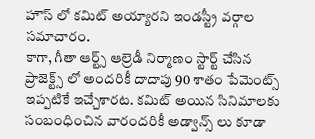హౌస్ లో కమిట్ అయ్యారని ఇండస్ట్రీ వర్గాల సమాచారం.
కాగా, గీతా ఆర్ట్స్ ఆల్రెడీ నిర్మాణం స్టార్ట్ చేసిన ప్రాజెక్ట్స్ లో అందరికీ దాదాపు 90 శాతం పేమెంట్స్ ఇప్పటికే ఇచ్చేశారట. కమిట్ అయిన సినిమాలకు సంబంధించిన వారందరికీ అడ్వాన్స్ లు కూడా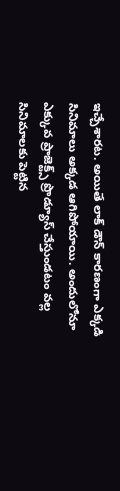ఇచ్చేశారట. అయితే లాక్ డౌన్ కారణంగా ఎక్కడి సినిమాలు అక్కడ ఆగిపోయాయి. అందులోనూ ఎక్కువ ప్రాజెక్ట్స్ ప్రొడ్యూస్ చేస్తుండటం వల్ల సినిమాలకు పెట్టిన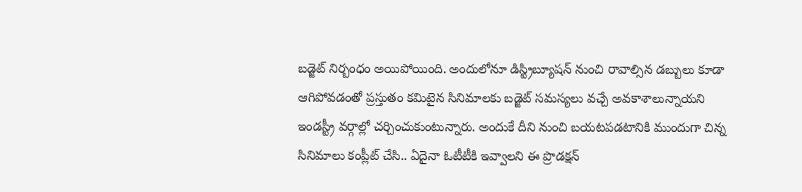బడ్జెట్ నిర్బంధం అయిపోయింది. అందులోనూ డిస్ట్రిబ్యూషన్ నుంచి రావాల్సిన డబ్బులు కూడా ఆగిపోవడంతో ప్రస్తుతం కమిటైన సినిమాలకు బడ్జెట్ సమస్యలు వచ్చే అవకాశాలున్నాయని ఇండస్ట్రీ వర్గాల్లో చర్చించుకుంటున్నారు. అందుకే దీని నుంచి బయటపడటానికి ముందుగా చిన్న సినిమాలు కంప్లీట్ చేసి.. ఏదైనా ఓటీటీకి ఇవ్వాలని ఈ ప్రొడక్షన్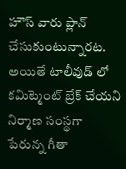హౌస్ వారు ప్లాన్ చేసుకుంటున్నారట. అయితే టాలీవుడ్ లో కమిట్మెంట్ బ్రేక్ చేయని నిర్మాణ సంస్థగా పేరున్న గీతా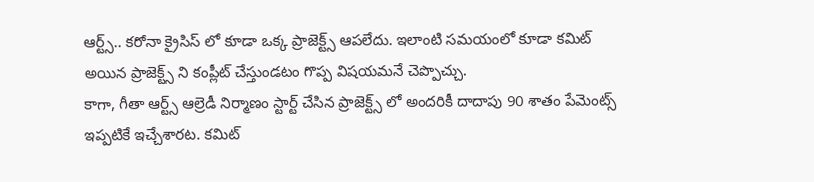ఆర్ట్స్.. కరోనా క్రైసిస్ లో కూడా ఒక్క ప్రాజెక్ట్స్ ఆపలేదు. ఇలాంటి సమయంలో కూడా కమిట్ అయిన ప్రాజెక్ట్స్ ని కంప్లీట్ చేస్తుండటం గొప్ప విషయమనే చెప్పొచ్చు.
కాగా, గీతా ఆర్ట్స్ ఆల్రెడీ నిర్మాణం స్టార్ట్ చేసిన ప్రాజెక్ట్స్ లో అందరికీ దాదాపు 90 శాతం పేమెంట్స్ ఇప్పటికే ఇచ్చేశారట. కమిట్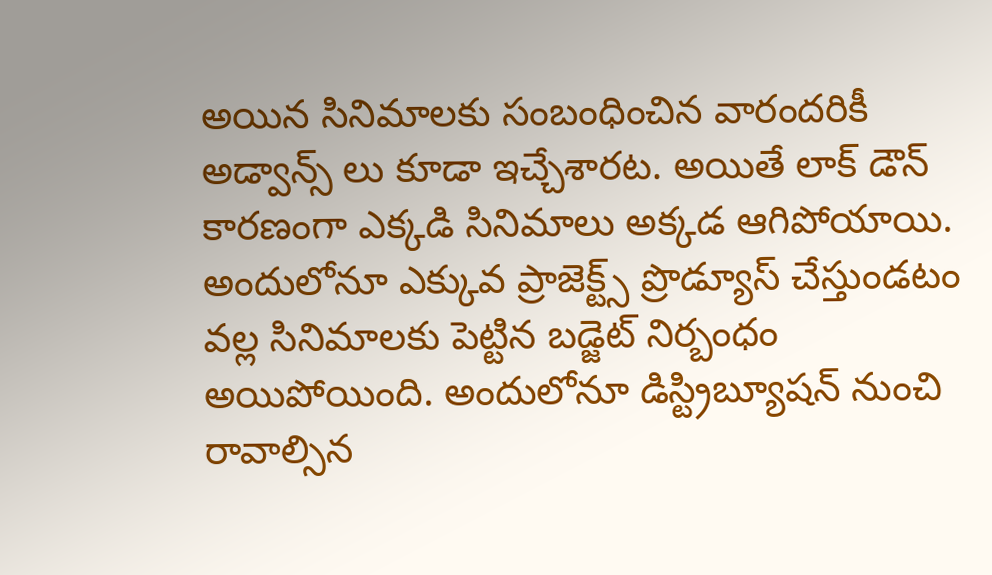అయిన సినిమాలకు సంబంధించిన వారందరికీ అడ్వాన్స్ లు కూడా ఇచ్చేశారట. అయితే లాక్ డౌన్ కారణంగా ఎక్కడి సినిమాలు అక్కడ ఆగిపోయాయి. అందులోనూ ఎక్కువ ప్రాజెక్ట్స్ ప్రొడ్యూస్ చేస్తుండటం వల్ల సినిమాలకు పెట్టిన బడ్జెట్ నిర్బంధం అయిపోయింది. అందులోనూ డిస్ట్రిబ్యూషన్ నుంచి రావాల్సిన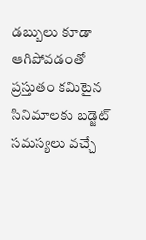డబ్బులు కూడా ఆగిపోవడంతో ప్రస్తుతం కమిటైన సినిమాలకు బడ్జెట్ సమస్యలు వచ్చే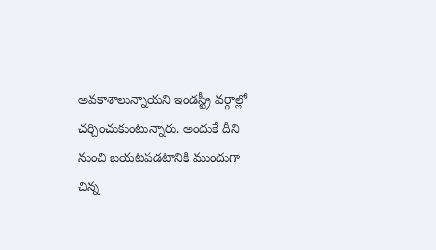అవకాశాలున్నాయని ఇండస్ట్రీ వర్గాల్లో చర్చించుకుంటున్నారు. అందుకే దీని నుంచి బయటపడటానికి ముందుగా చిన్న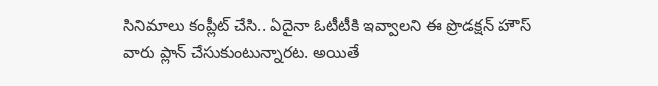సినిమాలు కంప్లీట్ చేసి.. ఏదైనా ఓటీటీకి ఇవ్వాలని ఈ ప్రొడక్షన్ హౌస్ వారు ప్లాన్ చేసుకుంటున్నారట. అయితే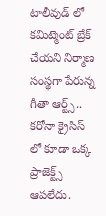టాలీవుడ్ లో కమిట్మెంట్ బ్రేక్ చేయని నిర్మాణ సంస్థగా పేరున్న గీతా ఆర్ట్స్.. కరోనా క్రైసిస్ లో కూడా ఒక్క ప్రాజెక్ట్స్ ఆపలేదు.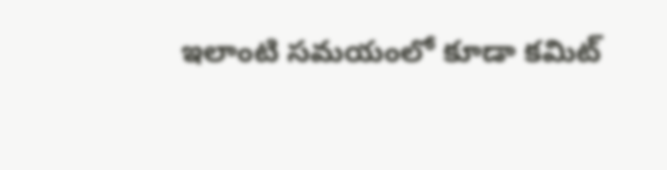ఇలాంటి సమయంలో కూడా కమిట్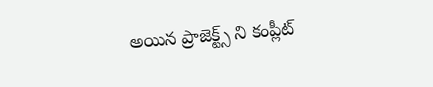అయిన ప్రాజెక్ట్స్ ని కంప్లీట్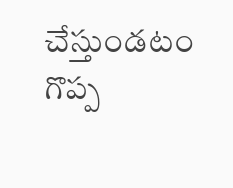చేస్తుండటం గొప్ప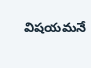విషయమనే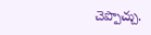చెప్పొచ్చు.